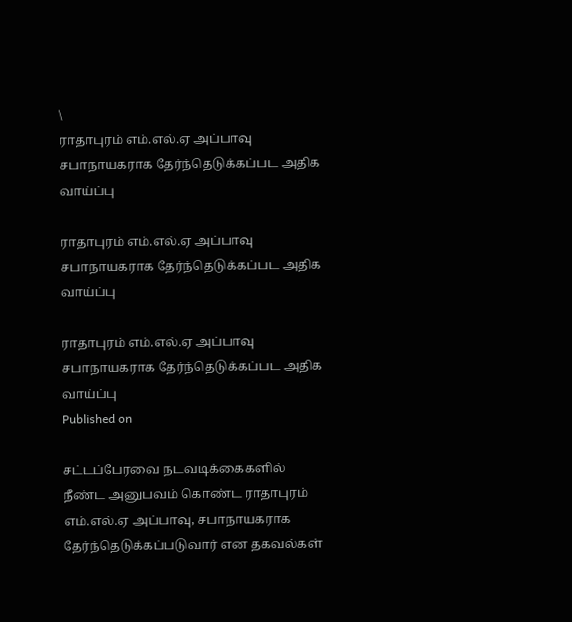\
ராதாபுரம் எம்.எல்.ஏ அப்பாவு சபாநாயகராக தேர்ந்தெடுக்கப்பட அதிக வாய்ப்பு

ராதாபுரம் எம்.எல்.ஏ அப்பாவு சபாநாயகராக தேர்ந்தெடுக்கப்பட அதிக வாய்ப்பு

ராதாபுரம் எம்.எல்.ஏ அப்பாவு சபாநாயகராக தேர்ந்தெடுக்கப்பட அதிக வாய்ப்பு
Published on

சட்டப்பேரவை நடவடிக்கைகளில் நீண்ட அனுபவம் கொண்ட ராதாபுரம் எம்.எல்.ஏ அப்பாவு, சபாநாயகராக தேர்ந்தெடுக்கப்படுவார் என தகவல்கள்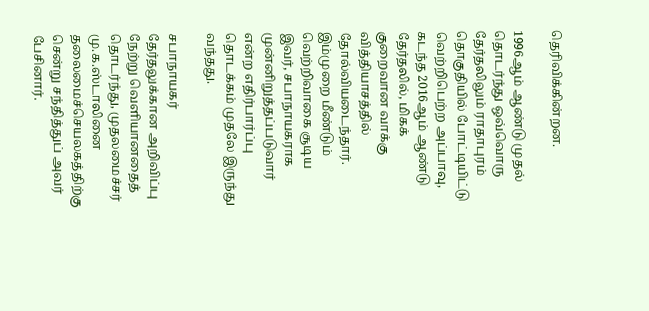தெரிவிக்கின்றன.

1996ஆம் ஆண்டு முதல் தொடர்ந்து ஒவ்வொரு தேர்தலிலும் ராதாபுரம் தொகுதியில் போட்டியிட்டு வெற்றிபெற்ற அப்பாவு, கடந்த 2016ஆம் ஆண்டு தேர்தலில், மிகக் குறைவான வாக்கு வித்தியாசத்தில் தோல்வியடைந்தார். இம்முறை மீண்டும் வெற்றிவாகை சூடிய இவர், சபாநாயகராக முன்னிறுத்தப்படுவார் என்ற எதிர்பார்ப்பு தொடக்கம் முதலே இருந்து வந்தது.

சபாநாயகர் தேர்தலுக்கான அறிவிப்பு நேற்று வெளியானதைத் தொடர்ந்து, முதலமைச்சர் மு.க.ஸ்டாலினை தலைமைச்செயலகத்திற்கு சென்று சந்தித்துப் அவர் பேசினார்.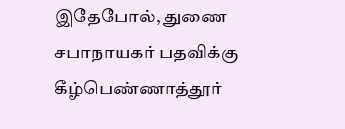இதேபோல், துணை சபாநாயகர் பதவிக்கு கீழ்பெண்ணாத்தூர்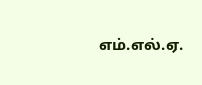எம்.எல்.ஏ.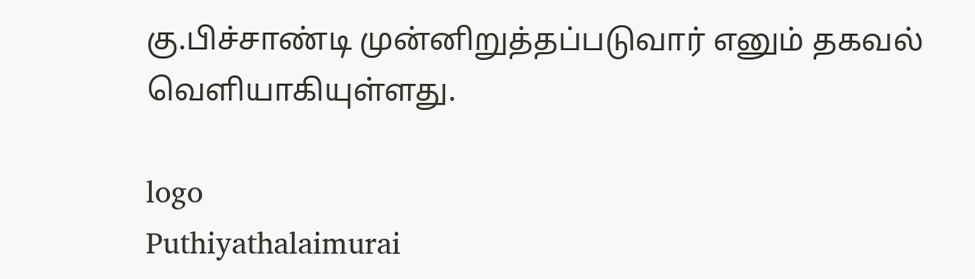கு.பிச்சாண்டி முன்னிறுத்தப்படுவார் எனும் தகவல் வெளியாகியுள்ளது.

logo
Puthiyathalaimurai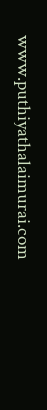www.puthiyathalaimurai.com